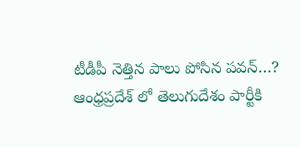టీడీపీ నెత్తిన పాలు పోసిన పవన్…?
ఆంధ్రప్రదేశ్ లో తెలుగుదేశం పార్టీకి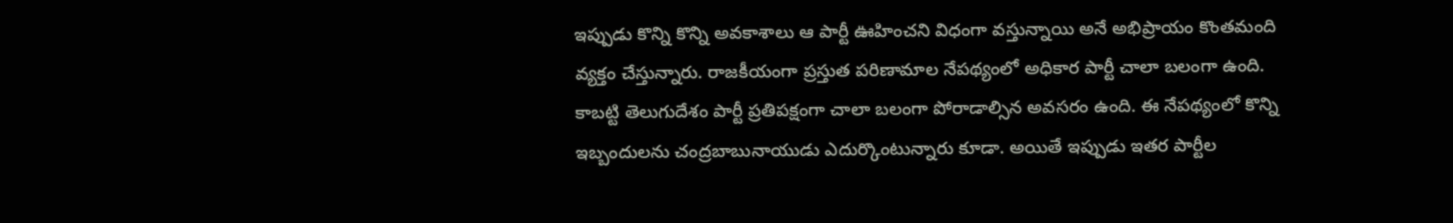ఇప్పుడు కొన్ని కొన్ని అవకాశాలు ఆ పార్టీ ఊహించని విధంగా వస్తున్నాయి అనే అభిప్రాయం కొంతమంది వ్యక్తం చేస్తున్నారు. రాజకీయంగా ప్రస్తుత పరిణామాల నేపథ్యంలో అధికార పార్టీ చాలా బలంగా ఉంది. కాబట్టి తెలుగుదేశం పార్టీ ప్రతిపక్షంగా చాలా బలంగా పోరాడాల్సిన అవసరం ఉంది. ఈ నేపథ్యంలో కొన్ని ఇబ్బందులను చంద్రబాబునాయుడు ఎదుర్కొంటున్నారు కూడా. అయితే ఇప్పుడు ఇతర పార్టీల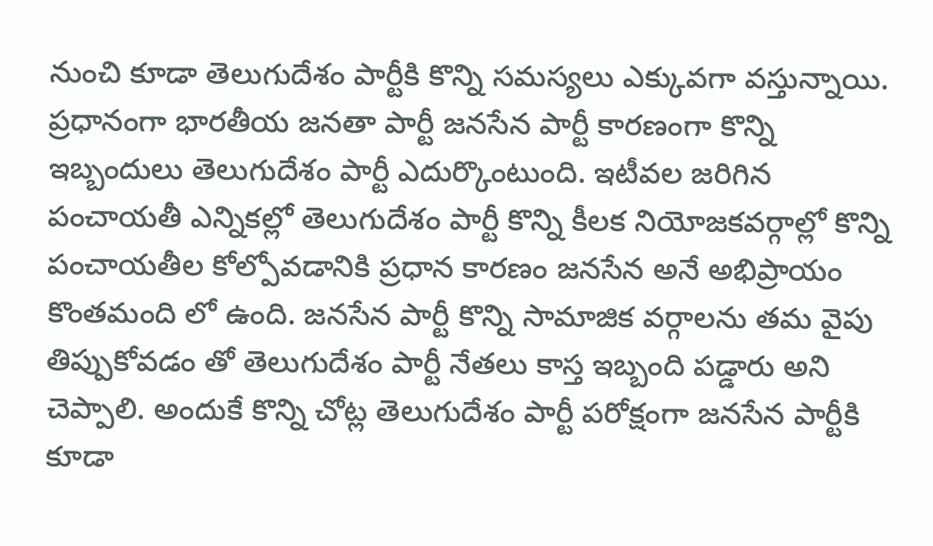నుంచి కూడా తెలుగుదేశం పార్టీకి కొన్ని సమస్యలు ఎక్కువగా వస్తున్నాయి.
ప్రధానంగా భారతీయ జనతా పార్టీ జనసేన పార్టీ కారణంగా కొన్ని ఇబ్బందులు తెలుగుదేశం పార్టీ ఎదుర్కొంటుంది. ఇటీవల జరిగిన పంచాయతీ ఎన్నికల్లో తెలుగుదేశం పార్టీ కొన్ని కీలక నియోజకవర్గాల్లో కొన్ని పంచాయతీల కోల్పోవడానికి ప్రధాన కారణం జనసేన అనే అభిప్రాయం కొంతమంది లో ఉంది. జనసేన పార్టీ కొన్ని సామాజిక వర్గాలను తమ వైపు తిప్పుకోవడం తో తెలుగుదేశం పార్టీ నేతలు కాస్త ఇబ్బంది పడ్డారు అని చెప్పాలి. అందుకే కొన్ని చోట్ల తెలుగుదేశం పార్టీ పరోక్షంగా జనసేన పార్టీకి కూడా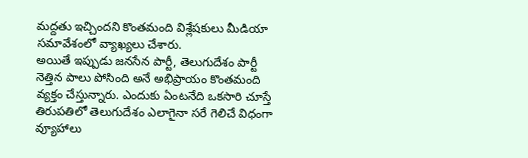మద్దతు ఇచ్చిందని కొంతమంది విశ్లేషకులు మీడియా సమావేశంలో వ్యాఖ్యలు చేశారు.
అయితే ఇప్పుడు జనసేన పార్టీ, తెలుగుదేశం పార్టీ నెత్తిన పాలు పోసింది అనే అభిప్రాయం కొంతమంది వ్యక్తం చేస్తున్నారు. ఎందుకు ఏంటనేది ఒకసారి చూస్తే తిరుపతిలో తెలుగుదేశం ఎలాగైనా సరే గెలిచే విధంగా వ్యూహాలు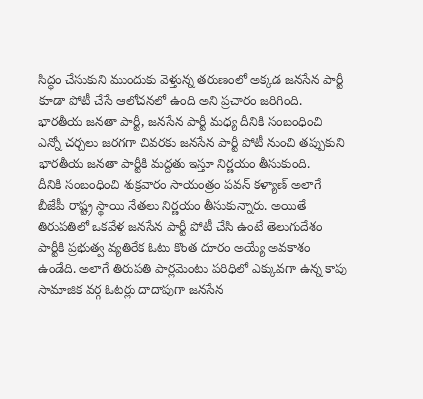సిద్ధం చేసుకుని ముందుకు వెళ్తున్న తరుణంలో అక్కడ జనసేన పార్టీ కూడా పోటీ చేసే ఆలోచనలో ఉంది అని ప్రచారం జరిగింది. భారతీయ జనతా పార్టీ, జనసేన పార్టీ మధ్య దీనికి సంబంధించి ఎన్నో చర్చలు జరగగా చివరకు జనసేన పార్టీ పోటీ నుంచి తప్పుకుని భారతీయ జనతా పార్టీకి మద్దతు ఇస్తూ నిర్ణయం తీసుకుంది.
దీనికి సంబంధించి శుక్రవారం సాయంత్రం పవన్ కళ్యాణ్ అలాగే బీజేపీ రాష్ట్ర స్థాయి నేతలు నిర్ణయం తీసుకున్నారు. అయితే తిరుపతిలో ఒకవేళ జనసేన పార్టీ పోటీ చేసి ఉంటే తెలుగుదేశం పార్టీకి ప్రభుత్వ వ్యతిరేక ఓటు కొంత దూరం అయ్యే అవకాశం ఉండేది. అలాగే తిరుపతి పార్లమెంటు పరిధిలో ఎక్కువగా ఉన్న కాపు సామాజిక వర్గ ఓటర్లు దాదాపుగా జనసేన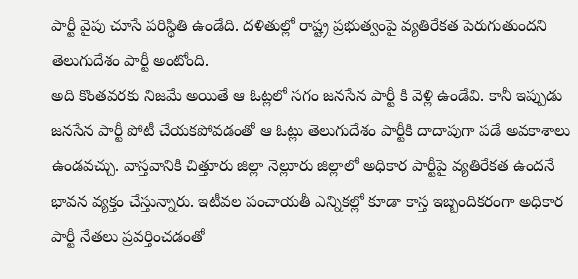పార్టీ వైపు చూసే పరిస్థితి ఉండేది. దళితుల్లో రాష్ట్ర ప్రభుత్వంపై వ్యతిరేకత పెరుగుతుందని తెలుగుదేశం పార్టీ అంటోంది.
అది కొంతవరకు నిజమే అయితే ఆ ఓట్లలో సగం జనసేన పార్టీ కి వెళ్లి ఉండేవి. కానీ ఇప్పుడు జనసేన పార్టీ పోటీ చేయకపోవడంతో ఆ ఓట్లు తెలుగుదేశం పార్టీకి దాదాపుగా పడే అవకాశాలు ఉండవచ్చు. వాస్తవానికి చిత్తూరు జిల్లా నెల్లూరు జిల్లాలో అధికార పార్టీపై వ్యతిరేకత ఉందనే భావన వ్యక్తం చేస్తున్నారు. ఇటీవల పంచాయతీ ఎన్నికల్లో కూడా కాస్త ఇబ్బందికరంగా అధికార పార్టీ నేతలు ప్రవర్తించడంతో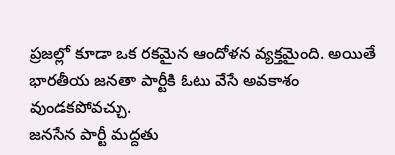ప్రజల్లో కూడా ఒక రకమైన ఆందోళన వ్యక్తమైంది. అయితే భారతీయ జనతా పార్టీకి ఓటు వేసే అవకాశం వుండకపోవచ్చు.
జనసేన పార్టీ మద్దతు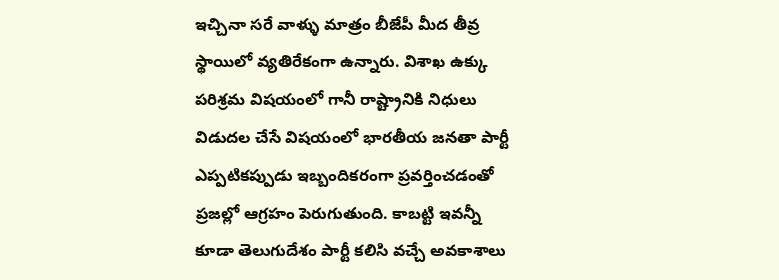ఇచ్చినా సరే వాళ్ళు మాత్రం బీజేపీ మీద తీవ్ర స్థాయిలో వ్యతిరేకంగా ఉన్నారు. విశాఖ ఉక్కు పరిశ్రమ విషయంలో గానీ రాష్ట్రానికి నిధులు విడుదల చేసే విషయంలో భారతీయ జనతా పార్టీ ఎప్పటికప్పుడు ఇబ్బందికరంగా ప్రవర్తించడంతో ప్రజల్లో ఆగ్రహం పెరుగుతుంది. కాబట్టి ఇవన్నీ కూడా తెలుగుదేశం పార్టీ కలిసి వచ్చే అవకాశాలు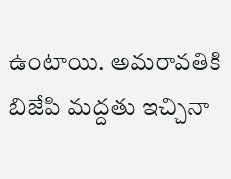ఉంటాయి. అమరావతికి బిజేపి మద్దతు ఇచ్చినా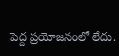పెద్ద ప్రయోజనంలో లేదు.